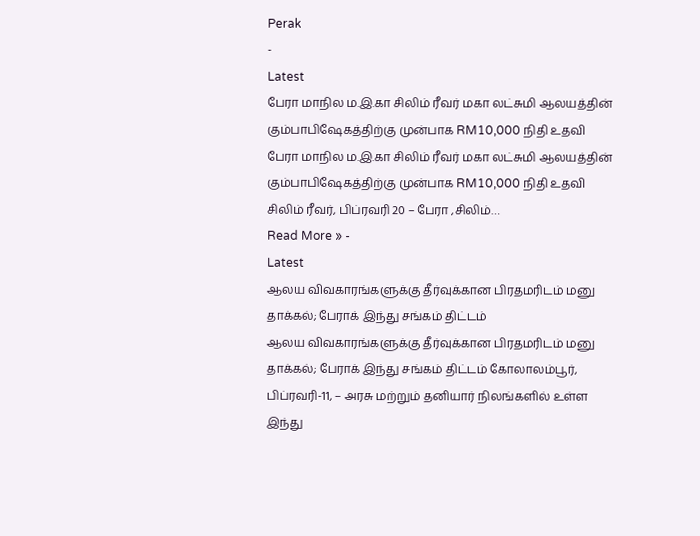Perak
-
Latest
பேரா மாநில ம.இ.கா சிலிம் ரீவர் மகா லட்சுமி ஆலயத்தின் கும்பாபிஷேகத்திற்கு முன்பாக RM10,000 நிதி உதவி
பேரா மாநில ம.இ.கா சிலிம் ரீவர் மகா லட்சுமி ஆலயத்தின் கும்பாபிஷேகத்திற்கு முன்பாக RM10,000 நிதி உதவி சிலிம் ரீவர், பிப்ரவரி 20 – பேரா ,சிலிம்…
Read More » -
Latest
ஆலய விவகாரங்களுக்கு தீர்வுக்கான பிரதமரிடம் மனு தாக்கல்; பேராக் இந்து சங்கம் திட்டம்
ஆலய விவகாரங்களுக்கு தீர்வுக்கான பிரதமரிடம் மனு தாக்கல்; பேராக் இந்து சங்கம் திட்டம் கோலாலம்பூர், பிப்ரவரி-11, – அரசு மற்றும் தனியார் நிலங்களில் உள்ள இந்து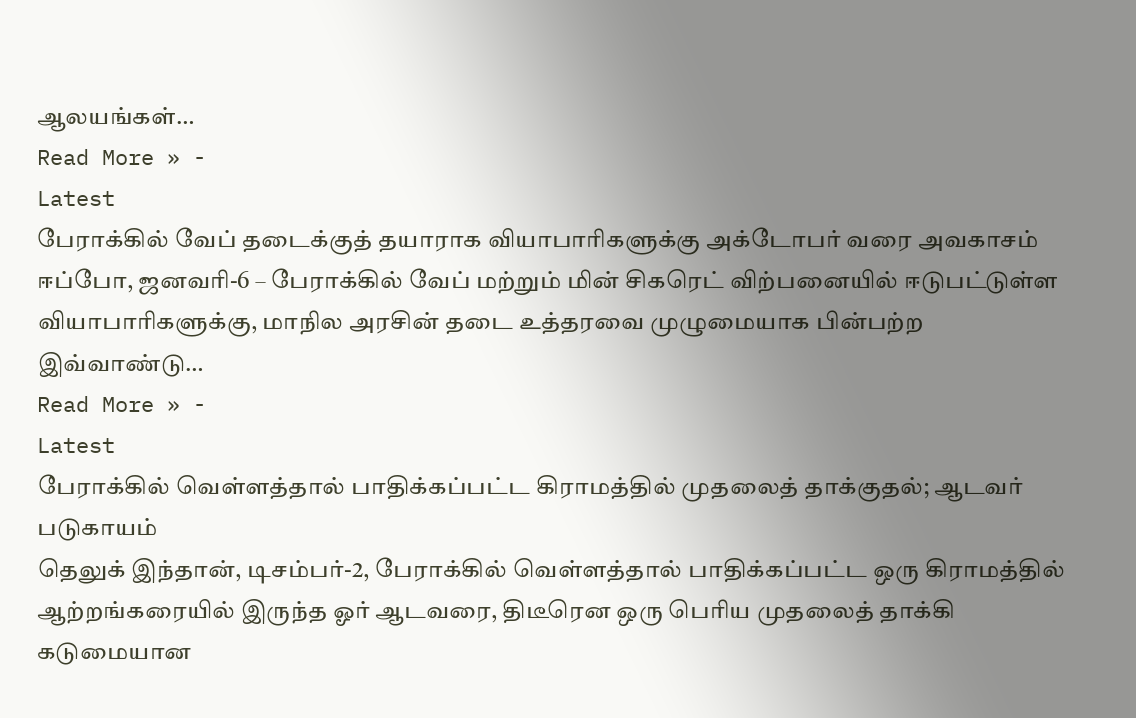ஆலயங்கள்…
Read More » -
Latest
பேராக்கில் வேப் தடைக்குத் தயாராக வியாபாரிகளுக்கு அக்டோபர் வரை அவகாசம்
ஈப்போ, ஜனவரி-6 – பேராக்கில் வேப் மற்றும் மின் சிகரெட் விற்பனையில் ஈடுபட்டுள்ள வியாபாரிகளுக்கு, மாநில அரசின் தடை உத்தரவை முழுமையாக பின்பற்ற இவ்வாண்டு…
Read More » -
Latest
பேராக்கில் வெள்ளத்தால் பாதிக்கப்பட்ட கிராமத்தில் முதலைத் தாக்குதல்; ஆடவர் படுகாயம்
தெலுக் இந்தான், டிசம்பர்-2, பேராக்கில் வெள்ளத்தால் பாதிக்கப்பட்ட ஒரு கிராமத்தில் ஆற்றங்கரையில் இருந்த ஓர் ஆடவரை, திடீரென ஒரு பெரிய முதலைத் தாக்கி கடுமையான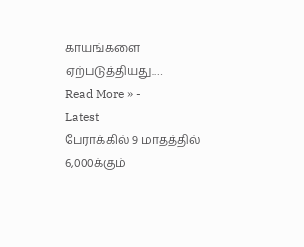காயங்களை ஏற்படுத்தியது.…
Read More » -
Latest
பேராக்கில் 9 மாதத்தில் 6,000க்கும்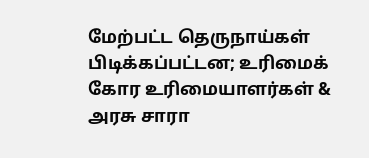மேற்பட்ட தெருநாய்கள் பிடிக்கப்பட்டன; உரிமைக் கோர உரிமையாளர்கள் & அரசு சாரா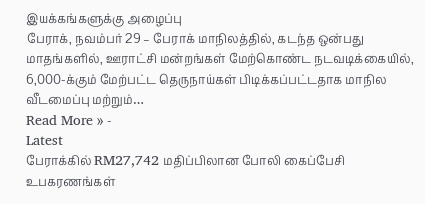இயக்கங்களுக்கு அழைப்பு
பேராக், நவம்பர் 29 – பேராக் மாநிலத்தில், கடந்த ஒன்பது மாதங்களில், ஊராட்சி மன்றங்கள் மேற்கொண்ட நடவடிக்கையில், 6,000-க்கும் மேற்பட்ட தெருநாய்கள் பிடிக்கப்பட்டதாக மாநில வீடமைப்பு மற்றும்…
Read More » -
Latest
பேராக்கில் RM27,742 மதிப்பிலான போலி கைப்பேசி உபகரணங்கள்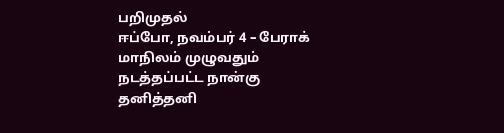பறிமுதல்
ஈப்போ, நவம்பர் 4 – பேராக் மாநிலம் முழுவதும் நடத்தப்பட்ட நான்கு தனித்தனி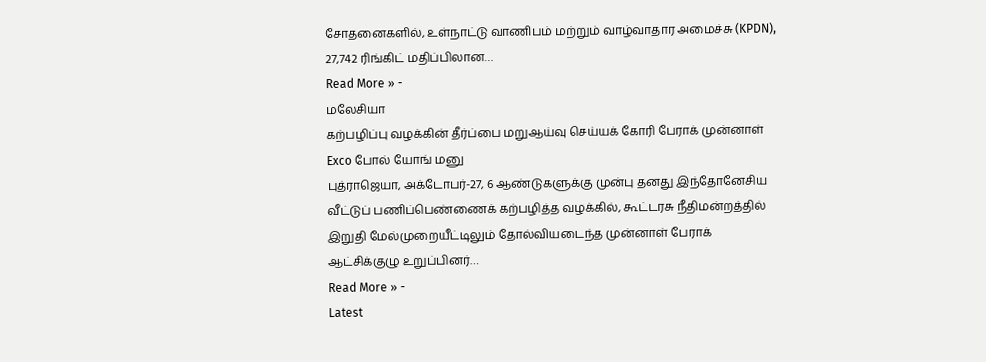சோதனைகளில், உள்நாட்டு வாணிபம் மற்றும் வாழ்வாதார அமைச்சு (KPDN), 27,742 ரிங்கிட் மதிப்பிலான…
Read More » -
மலேசியா
கற்பழிப்பு வழக்கின் தீர்ப்பை மறுஆய்வு செய்யக் கோரி பேராக் முன்னாள் Exco போல் யோங் மனு
புத்ராஜெயா, அக்டோபர்-27, 6 ஆண்டுகளுக்கு முன்பு தனது இந்தோனேசிய வீட்டுப் பணிப்பெண்ணைக் கற்பழித்த வழக்கில், கூட்டரசு நீதிமன்றத்தில் இறுதி மேல்முறையீட்டிலும் தோல்வியடைந்த முன்னாள் பேராக் ஆட்சிக்குழு உறுப்பினர்…
Read More » -
Latest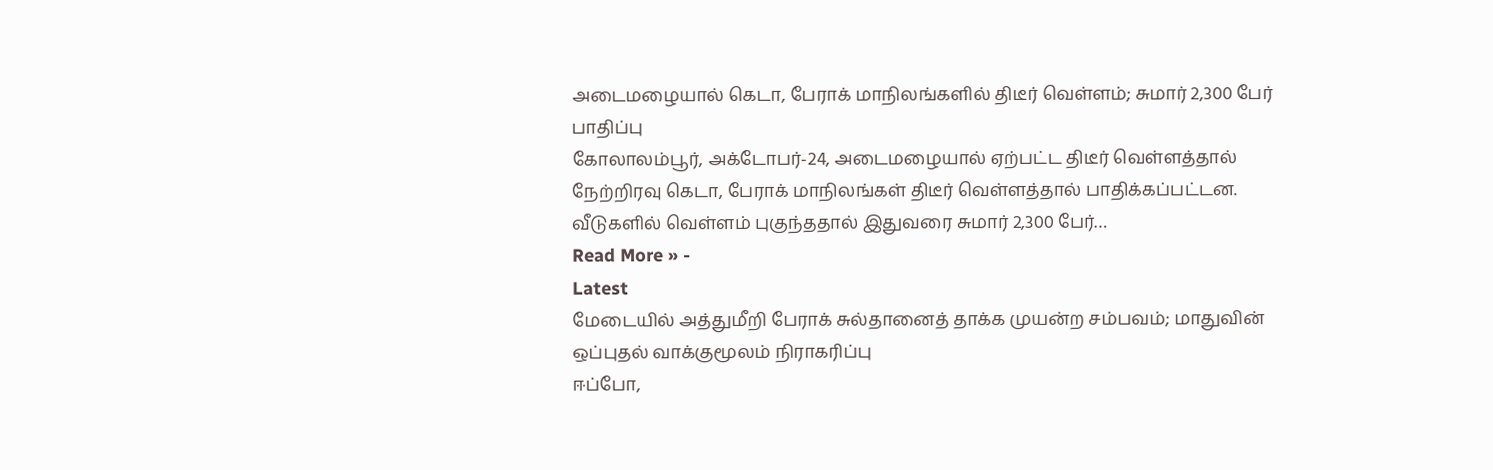அடைமழையால் கெடா, பேராக் மாநிலங்களில் திடீர் வெள்ளம்; சுமார் 2,300 பேர் பாதிப்பு
கோலாலம்பூர், அக்டோபர்-24, அடைமழையால் ஏற்பட்ட திடீர் வெள்ளத்தால் நேற்றிரவு கெடா, பேராக் மாநிலங்கள் திடீர் வெள்ளத்தால் பாதிக்கப்பட்டன. வீடுகளில் வெள்ளம் புகுந்ததால் இதுவரை சுமார் 2,300 பேர்…
Read More » -
Latest
மேடையில் அத்துமீறி பேராக் சுல்தானைத் தாக்க முயன்ற சம்பவம்; மாதுவின் ஒப்புதல் வாக்குமூலம் நிராகரிப்பு
ஈப்போ,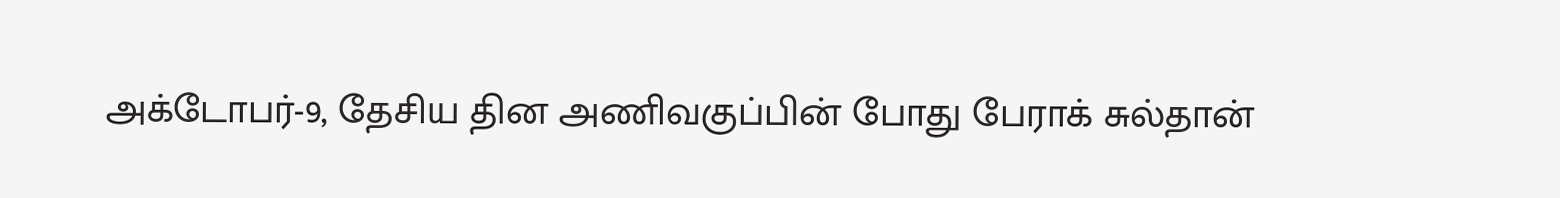அக்டோபர்-9, தேசிய தின அணிவகுப்பின் போது பேராக் சுல்தான்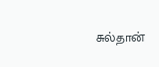சுல்தான்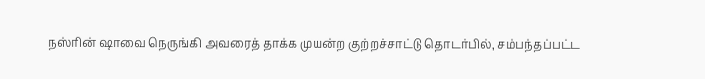நஸ்ரின் ஷாவை நெருங்கி அவரைத் தாக்க முயன்ற குற்றச்சாட்டு தொடர்பில், சம்பந்தப்பட்ட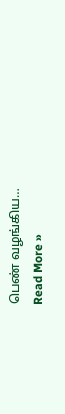பெண் வழங்கிய…
Read More »